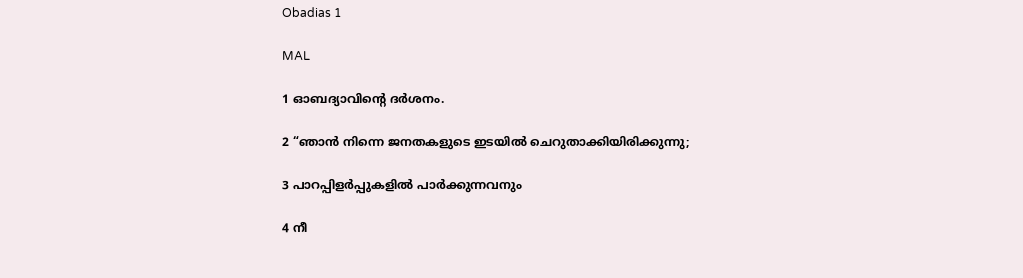Obadias 1

MAL

1 ഓബദ്യാവിന്‍റെ ദർശനം.

2 “ഞാൻ നിന്നെ ജനതകളുടെ ഇടയിൽ ചെറുതാക്കിയിരിക്കുന്നു;

3 പാറപ്പിളർപ്പുകളിൽ പാർക്കുന്നവനും

4 നീ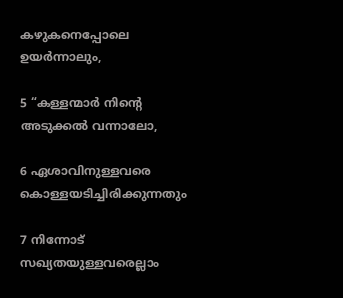കഴുകനെപ്പോലെ ഉയർന്നാലും,

5 “കള്ളന്മാർ നിന്‍റെ അടുക്കൽ വന്നാലോ,

6 ഏശാവിനുള്ളവരെ കൊള്ളയടിച്ചിരിക്കുന്നതും

7 നിന്നോട് സഖ്യതയുള്ളവരെല്ലാം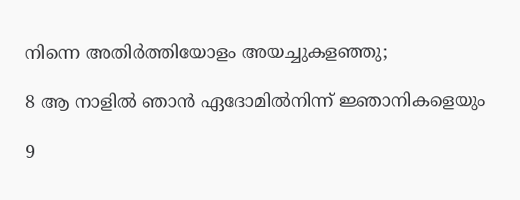നിന്നെ അതിർത്തിയോളം അയച്ചുകളഞ്ഞു;

8 ആ നാളിൽ ഞാൻ ഏദോമിൽനിന്ന് ജ്ഞാനികളെയും

9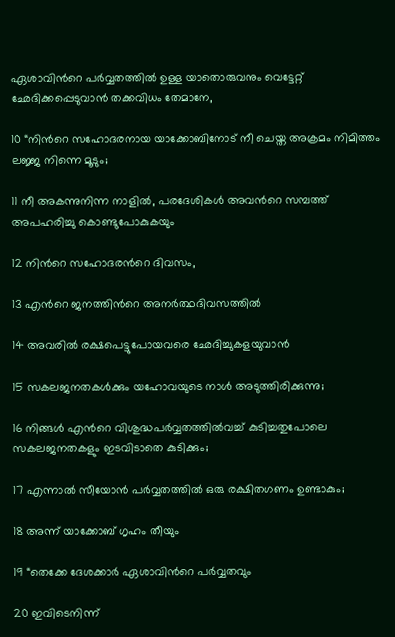ഏശാവിന്‍റെ പർവ്വതത്തിൽ ഉള്ള യാതൊരുവനും വെട്ടേറ്റ് ഛേദിക്കപ്പെടുവാൻ തക്കവിധം തേമാനേ,

10 “നിന്‍റെ സഹോദരനായ യാക്കോബിനോട് നീ ചെയ്ത അക്രമം നിമിത്തം ലജ്ജ നിന്നെ മൂടും;

11 നീ അകന്നുനിന്ന നാളിൽ, പരദേശികൾ അവന്‍റെ സമ്പത്ത് അപഹരിച്ചു കൊണ്ടുപോകുകയും

12 നിന്‍റെ സഹോദരന്‍റെ ദിവസം,

13 എന്‍റെ ജനത്തിന്‍റെ അനർത്ഥദിവസത്തിൽ

14 അവരിൽ രക്ഷപെട്ടുപോയവരെ ഛേദിച്ചുകളയുവാൻ

15 സകലജനതകൾക്കും യഹോവയുടെ നാൾ അടുത്തിരിക്കുന്നു;

16 നിങ്ങൾ എന്‍റെ വിശുദ്ധപർവ്വതത്തിൽവച്ച് കുടിച്ചതുപോലെ സകലജനതകളും ഇടവിടാതെ കുടിക്കും;

17 എന്നാൽ സീയോൻ പർവ്വതത്തിൽ ഒരു രക്ഷിതഗണം ഉണ്ടാകും;

18 അന്ന് യാക്കോബ് ഗൃഹം തീയും

19 “തെക്കേ ദേശക്കാർ ഏശാവിന്‍റെ പർവ്വതവും

20 ഇവിടെനിന്ന്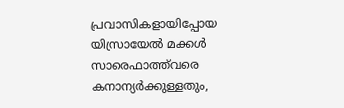പ്രവാസികളായിപ്പോയ യിസ്രായേൽ മക്കൾ സാരെഫാത്ത്‌വരെ കനാന്യർക്കുള്ളതും,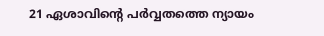21 ഏശാവിന്‍റെ പർവ്വതത്തെ ന്യായം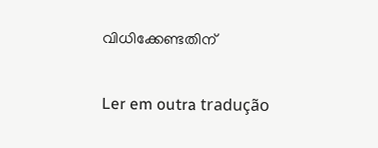വിധിക്കേണ്ടതിന്

Ler em outra tradução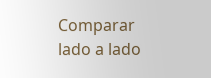Comparar lado a lado